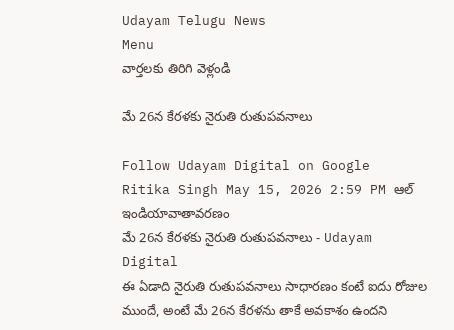Udayam Telugu News
Menu
వార్తలకు తిరిగి వెళ్లండి

మే 26న కేరళకు నైరుతి రుతుపవనాలు

Follow Udayam Digital on Google
Ritika Singh May 15, 2026 2:59 PM ఆల్ ఇండియావాతావరణం
మే 26న కేరళకు నైరుతి రుతుపవనాలు - Udayam Digital
ఈ ఏడాది నైరుతి రుతుపవనాలు సాధారణం కంటే ఐదు రోజుల ముందే, అంటే మే 26న కేరళను తాకే అవకాశం ఉందని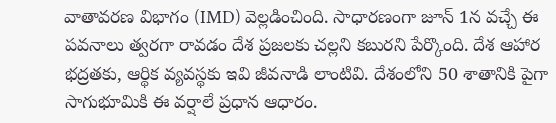వాతావరణ విభాగం (IMD) వెల్లడించింది. సాధారణంగా జూన్ 1న వచ్చే ఈ పవనాలు త్వరగా రావడం దేశ ప్రజలకు చల్లని కబురని పేర్కొంది. దేశ ఆహార భద్రతకు, ఆర్థిక వ్యవస్థకు ఇవి జీవనాడి లాంటివి. దేశంలోని 50 శాతానికి పైగా సాగుభూమికి ఈ వర్షాలే ప్రధాన ఆధారం.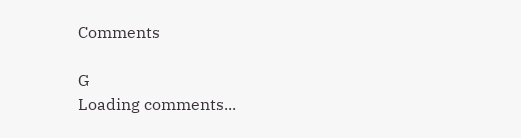Comments

G
Loading comments...